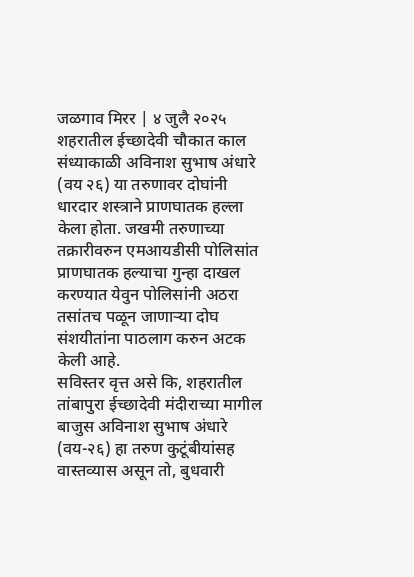जळगाव मिरर | ४ जुलै २०२५
शहरातील ईच्छादेवी चौकात काल संध्याकाळी अविनाश सुभाष अंधारे (वय २६) या तरुणावर दोघांनी धारदार शस्त्राने प्राणघातक हल्ला केला होता. जखमी तरुणाच्या तक्रारीवरुन एमआयडीसी पोलिसांत प्राणघातक हल्याचा गुन्हा दाखल करण्यात येवुन पोलिसांनी अठरा तसांतच पळून जाणाऱ्या दोघ संशयीतांना पाठलाग करुन अटक केली आहे.
सविस्तर वृत्त असे कि, शहरातील तांबापुरा ईच्छादेवी मंदीराच्या मागील बाजुस अविनाश सुभाष अंधारे (वय-२६) हा तरुण कुटूंबीयांसह वास्तव्यास असून तो, बुधवारी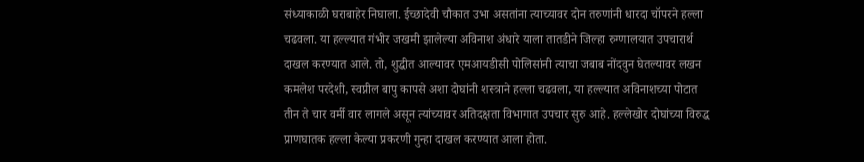संध्याकाळी घराबाहेर निघाला. ईच्छादेवी चौकात उभा असतांना त्याच्यावर दोन तरुणांनी धारदा चॉपरने हल्ला चढवला. या हल्ल्यात गंभीर जखमी झालेल्या अविनाश अंधारे याला तातडीने जिल्हा रुग्णालयात उपचारार्थ दाखल करण्यात आले. तो, शुद्धीत आल्यावर एमआयडीसी पोलिसांनी त्याचा जबाब नोंदवुन घेतल्यावर लखन कमलेश परदेशी, स्वप्नील बापु कापसे अशा दोघांनी शस्त्राने हल्ला चढवला, या हल्ल्यात अविनाशच्या पोटात तीन ते चार वर्मी वार लागले असून त्यांच्यावर अतिदक्षता विभागात उपचार सुरु आहे. हल्लेखोर दोघांच्या विरुद्ध प्राणघातक हल्ला केल्या प्रकरणी गुन्हा दाखल करण्यात आला होता.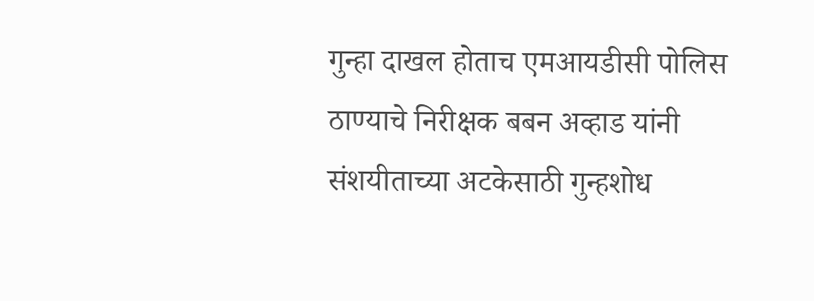गुन्हा दाखल होताच एमआयडीसी पोलिस ठाण्याचे निरीक्षक बबन अव्हाड यांनी संशयीताच्या अटकेसाठी गुन्हशोध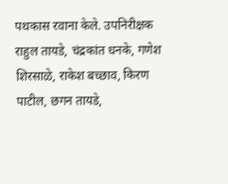पथकास रवाना केले. उपनिरीक्षक राहुल तायडे, चंद्रकांत धनके, गणेश शिरसाळे, राकेश बच्छाव, किरण पाटील, छगन तायडे,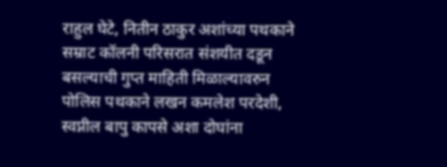राहुल घेटे, नितीन ठाकुर अशांच्या पथकाने सम्राट कॉलनी परिसरात संशयीत दडून बसल्याची गुप्त माहिती मिळाल्यावरुन पोलिस पथकाने लखन कमलेश परदेशी, स्वप्नील बापु कापसे अशा दोघांना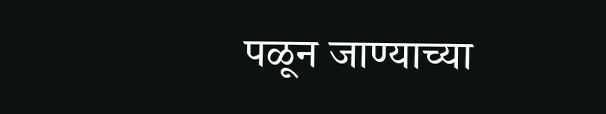पळून जाण्याच्या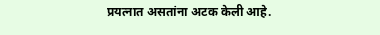प्रयत्नात असतांना अटक केली आहे.